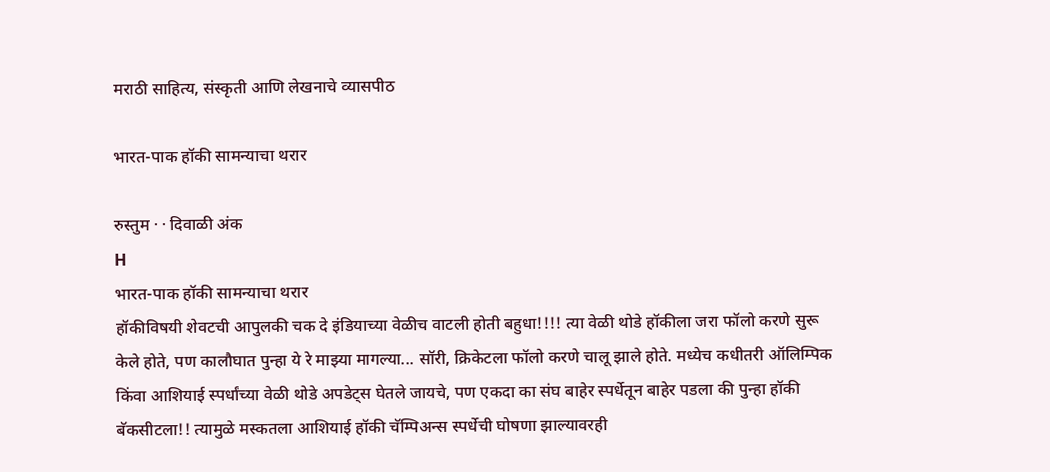मराठी साहित्य, संस्कृती आणि लेखनाचे व्यासपीठ

भारत-पाक हॉकी सामन्याचा थरार

रुस्तुम · · दिवाळी अंक
H
भारत-पाक हॉकी सामन्याचा थरार
हॉकीविषयी शेवटची आपुलकी चक दे इंडियाच्या वेळीच वाटली होती बहुधा!!!! त्या वेळी थोडे हॉकीला जरा फॉलो करणे सुरू केले होते, पण कालौघात पुन्हा ये रे माझ्या मागल्या... सॉरी, क्रिकेटला फॉलो करणे चालू झाले होते. मध्येच कधीतरी ऑलिम्पिक किंवा आशियाई स्पर्धांच्या वेळी थोडे अपडेट्स घेतले जायचे, पण एकदा का संघ बाहेर स्पर्धेतून बाहेर पडला की पुन्हा हॉकी बॅकसीटला!! त्यामुळे मस्कतला आशियाई हॉकी चॅम्पिअन्स स्पर्धेची घोषणा झाल्यावरही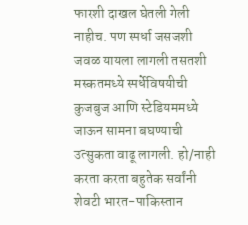फारशी दाखल घेतली गेली नाहीच. पण स्पर्धा जसजशी जवळ यायला लागली तसतशी मस्कतमध्ये स्पर्धेविषयीची कुजबुज आणि स्टेडियममध्ये जाऊन सामना बघण्याची उत्सुकता वाढू लागली. हो/नाही करता करता बहुतेक सर्वांनी शेवटी भारत-पाकिस्तान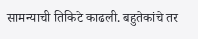सामन्याची तिकिटे काढली. बहुतेकांचे तर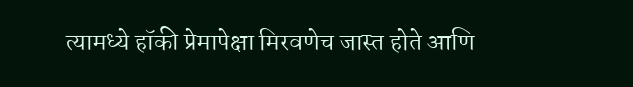त्यामध्ये हॉकी प्रेमापेक्षा मिरवणेच जास्त होते आणि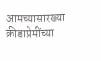आमच्यासारख्या क्रीडाप्रेमींच्या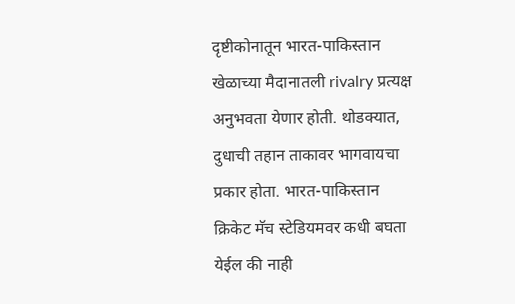दृष्टीकोनातून भारत-पाकिस्तान खेळाच्या मैदानातली rivalry प्रत्यक्ष अनुभवता येणार होती. थोडक्यात, दुधाची तहान ताकावर भागवायचा प्रकार होता. भारत-पाकिस्तान क्रिकेट मॅच स्टेडियमवर कधी बघता येईल की नाही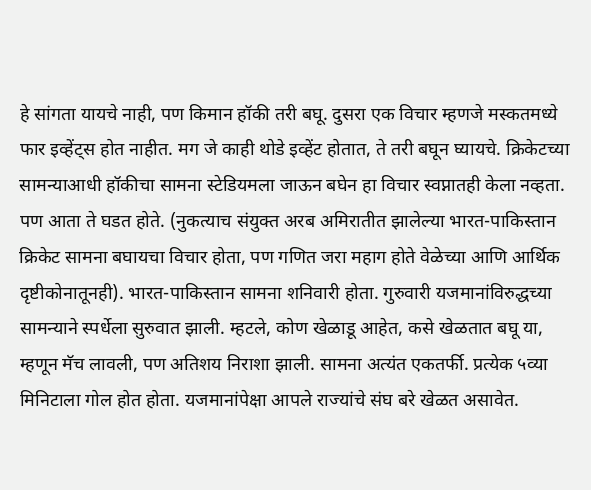हे सांगता यायचे नाही, पण किमान हॉकी तरी बघू. दुसरा एक विचार म्हणजे मस्कतमध्ये फार इव्हेंट्स होत नाहीत. मग जे काही थोडे इव्हेंट होतात, ते तरी बघून घ्यायचे. क्रिकेटच्या सामन्याआधी हॉकीचा सामना स्टेडियमला जाऊन बघेन हा विचार स्वप्नातही केला नव्हता. पण आता ते घडत होते. (नुकत्याच संयुक्त अरब अमिरातीत झालेल्या भारत-पाकिस्तान क्रिकेट सामना बघायचा विचार होता, पण गणित जरा महाग होते वेळेच्या आणि आर्थिक दृष्टीकोनातूनही). भारत-पाकिस्तान सामना शनिवारी होता. गुरुवारी यजमानांविरुद्धच्या सामन्याने स्पर्धेला सुरुवात झाली. म्हटले, कोण खेळाडू आहेत, कसे खेळतात बघू या, म्हणून मॅच लावली, पण अतिशय निराशा झाली. सामना अत्यंत एकतर्फी. प्रत्येक ५व्या मिनिटाला गोल होत होता. यजमानांपेक्षा आपले राज्यांचे संघ बरे खेळत असावेत.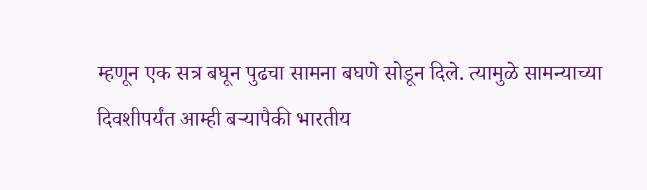म्हणून एक सत्र बघून पुढचा सामना बघणे सोडून दिले. त्यामुळे सामन्याच्या दिवशीपर्यंत आम्ही बऱ्यापैकी भारतीय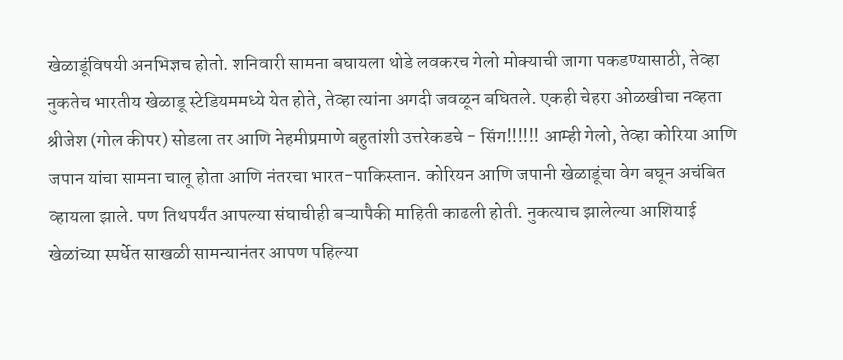खेळाडूंविषयी अनभिज्ञच होतो. शनिवारी सामना बघायला थोडे लवकरच गेलो मोक्याची जागा पकडण्यासाठी, तेव्हा नुकतेच भारतीय खेळाडू स्टेडियममध्ये येत होते, तेव्हा त्यांना अगदी जवळून बघितले. एकही चेहरा ओळखीचा नव्हता श्रीजेश (गोल कीपर) सोडला तर आणि नेहमीप्रमाणे बहुतांशी उत्तरेकडचे - सिंग!!!!!! आम्ही गेलो, तेव्हा कोरिया आणि जपान यांचा सामना चालू होता आणि नंतरचा भारत-पाकिस्तान. कोरियन आणि जपानी खेळाडूंचा वेग बघून अचंबित व्हायला झाले. पण तिथपर्यंत आपल्या संघाचीही बऱ्यापैकी माहिती काढली होती. नुकत्याच झालेल्या आशियाई खेळांच्या स्पर्धेत साखळी सामन्यानंतर आपण पहिल्या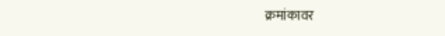क्रमांकावर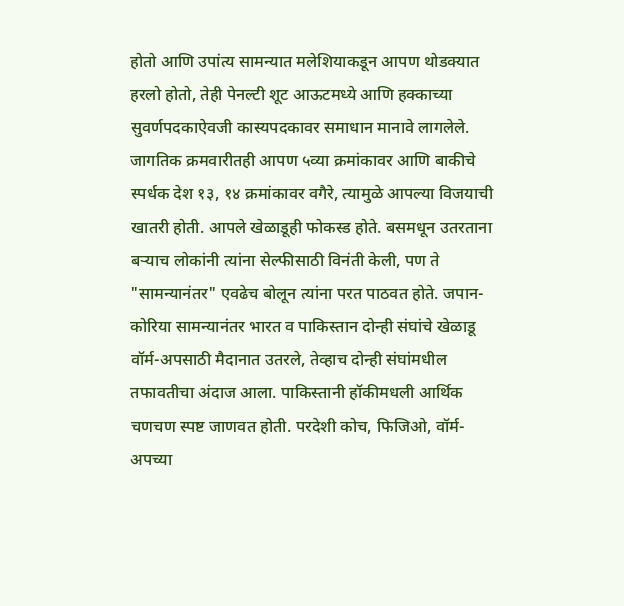होतो आणि उपांत्य सामन्यात मलेशियाकडून आपण थोडक्यात हरलो होतो, तेही पेनल्टी शूट आऊटमध्ये आणि हक्काच्या सुवर्णपदकाऐवजी कास्यपदकावर समाधान मानावे लागलेले. जागतिक क्रमवारीतही आपण ५व्या क्रमांकावर आणि बाकीचे स्पर्धक देश १३, १४ क्रमांकावर वगैरे, त्यामुळे आपल्या विजयाची खातरी होती. आपले खेळाडूही फोकस्ड होते. बसमधून उतरताना बऱ्याच लोकांनी त्यांना सेल्फीसाठी विनंती केली, पण ते "सामन्यानंतर" एवढेच बोलून त्यांना परत पाठवत होते. जपान-कोरिया सामन्यानंतर भारत व पाकिस्तान दोन्ही संघांचे खेळाडू वॉर्म-अपसाठी मैदानात उतरले, तेव्हाच दोन्ही संघांमधील तफावतीचा अंदाज आला. पाकिस्तानी हॉकीमधली आर्थिक चणचण स्पष्ट जाणवत होती. परदेशी कोच, फिजिओ, वॉर्म-अपच्या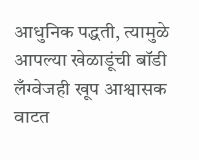आधुनिक पद्धती, त्यामुळे आपल्या खेळाडूंची बॉडी लँग्वेजही खूप आश्वासक वाटत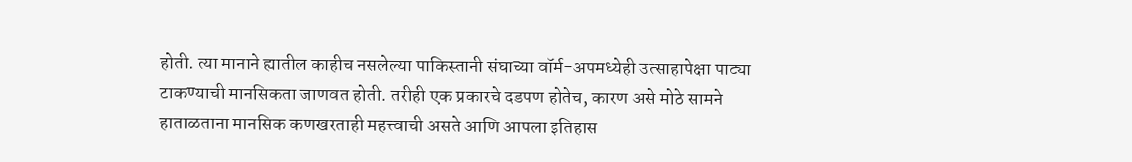होती. त्या मानाने ह्यातील काहीच नसलेल्या पाकिस्तानी संघाच्या वॉर्म-अपमध्येही उत्साहापेक्षा पाट्या टाकण्याची मानसिकता जाणवत होती. तरीही एक प्रकारचे दडपण होतेच, कारण असे मोठे सामने हाताळताना मानसिक कणखरताही महत्त्वाची असते आणि आपला इतिहास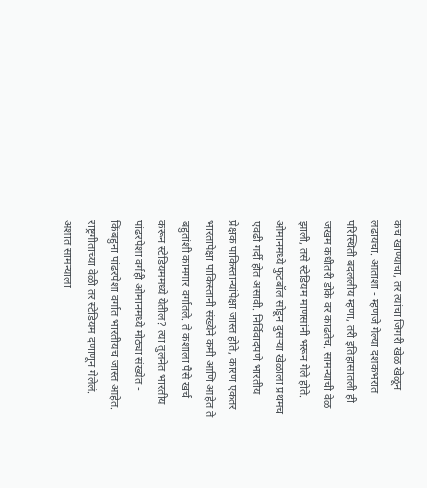कच खाण्याचा, तर त्यांचा जिगरी खेळ खेळून लढायचा. आताशा - म्हणजे गेल्या दशकभरात परिस्थिती बदललीय म्हणा, तरी इतिहासातली ही जखम कधीतरी डोके वर काढतेच. सामन्याची वेळ झाली, तसे स्टेडियम माणसांनी भरून गेले होते. ओमानमध्ये फुटबॉल सोडून दुसऱ्या खेळाला प्रथमच एवढी गर्दी होत असावी. निर्विवादपणे भारतीय प्रेक्षक पाकिस्तान्यांपेक्षा जास्त होते, कारण एकतर भारतापेक्षा पाकिस्तानी संख्येने कमी आणि आहेत ते बहुतांशी कामगार वर्गातले. ते कशाला पैसे खर्च करून स्टेडियममध्ये येतील? त्या तुलनेत भारतीय पांढरपेशा वर्गही ओमानमध्ये मोठ्या संख्येत - किंबहुना पांढरपेशा वर्गात भारतीयच जास्त आहेत. राष्ट्रगीताच्या वेळी तर स्टेडियम दणाणून गेलेलं. अशात सामन्याला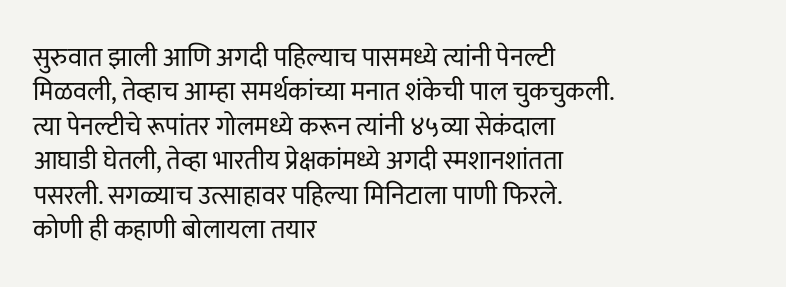सुरुवात झाली आणि अगदी पहिल्याच पासमध्ये त्यांनी पेनल्टी मिळवली, तेव्हाच आम्हा समर्थकांच्या मनात शंकेची पाल चुकचुकली. त्या पेनल्टीचे रूपांतर गोलमध्ये करून त्यांनी ४५व्या सेकंदाला आघाडी घेतली, तेव्हा भारतीय प्रेक्षकांमध्ये अगदी स्मशानशांतता पसरली. सगळ्याच उत्साहावर पहिल्या मिनिटाला पाणी फिरले. कोणी ही कहाणी बोलायला तयार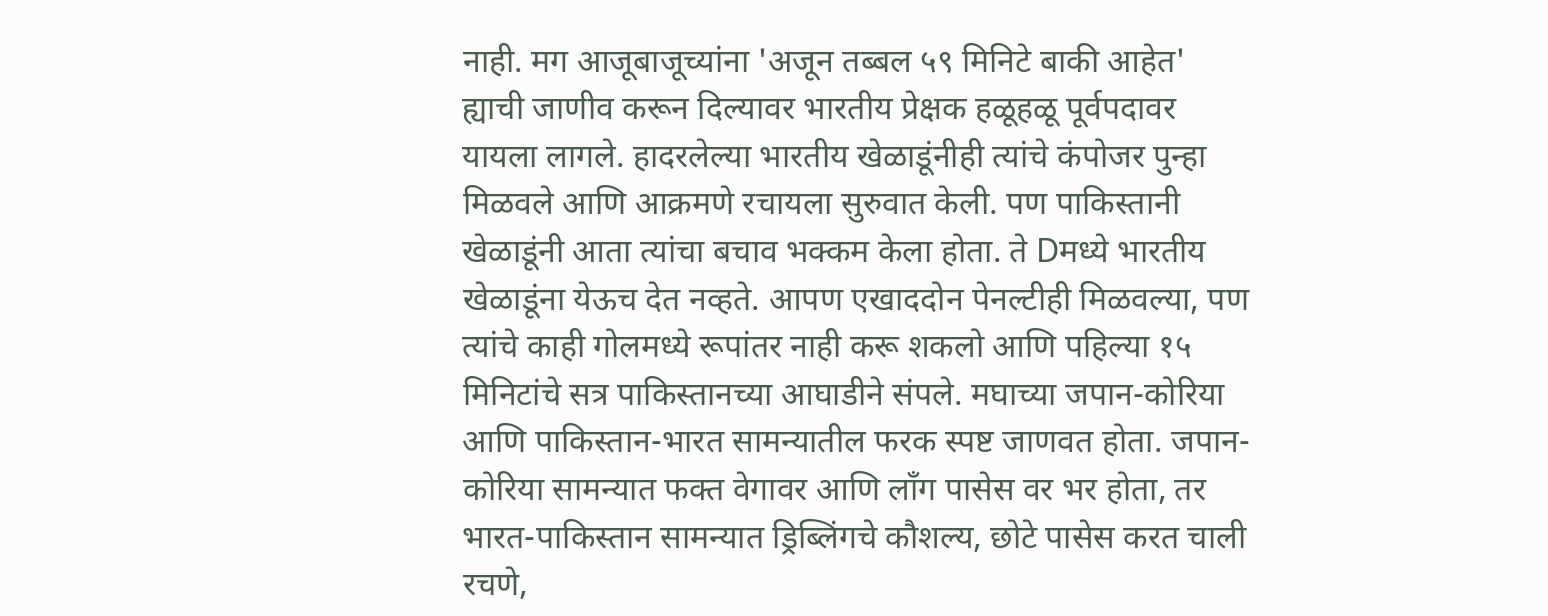नाही. मग आजूबाजूच्यांना 'अजून तब्बल ५९ मिनिटे बाकी आहेत' ह्याची जाणीव करून दिल्यावर भारतीय प्रेक्षक हळूहळू पूर्वपदावर यायला लागले. हादरलेल्या भारतीय खेळाडूंनीही त्यांचे कंपोजर पुन्हा मिळवले आणि आक्रमणे रचायला सुरुवात केली. पण पाकिस्तानी खेळाडूंनी आता त्यांचा बचाव भक्कम केला होता. ते Dमध्ये भारतीय खेळाडूंना येऊच देत नव्हते. आपण एखाददोन पेनल्टीही मिळवल्या, पण त्यांचे काही गोलमध्ये रूपांतर नाही करू शकलो आणि पहिल्या १५ मिनिटांचे सत्र पाकिस्तानच्या आघाडीने संपले. मघाच्या जपान-कोरिया आणि पाकिस्तान-भारत सामन्यातील फरक स्पष्ट जाणवत होता. जपान-कोरिया सामन्यात फक्त वेगावर आणि लाँग पासेस वर भर होता, तर भारत-पाकिस्तान सामन्यात ड्रिब्लिंगचे कौशल्य, छोटे पासेस करत चाली रचणे,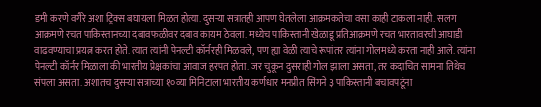डमी करणे वगैरे अशा ट्रिक्स बघायला मिळत होत्या. दुसऱ्या सत्रातही आपण घेतलेला आक्रमकतेचा वसा काही टाकला नाही. सलग आक्रमणे रचत पाकिस्तानच्या दबावफळीवर दबाव कायम ठेवला. मध्येच पाकिस्तानी खेळाडू प्रतिआक्रमणे रचत भारतावरची आघाडी वाढवण्याचा प्रयत्न करत होते. त्यात त्यांनी पेनल्टी कॉर्नरही मिळवले, पण ह्या वेळी त्याचे रूपांतर त्यांना गोलमध्ये करता नाही आले. त्यांना पेनल्टी कॉर्नर मिळाला की भारतीय प्रेक्षकांचा आवाज हरपत होता. जर चुकून दुसराही गोल झाला असता, तर कदाचित सामना तिथेच संपला असता. अशातच दुसऱ्या सत्राच्या १०व्या मिनिटाला भारतीय कर्णधार मनप्रीत सिंगने ३ पाकिस्तानी बचावपटूंना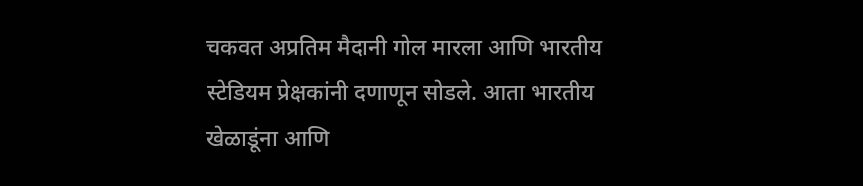चकवत अप्रतिम मैदानी गोल मारला आणि भारतीय स्टेडियम प्रेक्षकांनी दणाणून सोडले. आता भारतीय खेळाडूंना आणि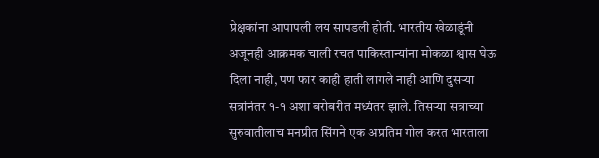प्रेक्षकांना आपापली लय सापडली होती. भारतीय खेळाडूंनी अजूनही आक्रमक चाली रचत पाकिस्तान्यांना मोकळा श्वास घेऊ दिला नाही, पण फार काही हाती लागले नाही आणि दुसऱ्या सत्रांनंतर १-१ अशा बरोबरीत मध्यंतर झाले. तिसऱ्या सत्राच्या सुरुवातीलाच मनप्रीत सिंगने एक अप्रतिम गोल करत भारताला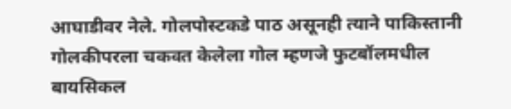आघाडीवर नेले. गोलपोस्टकडे पाठ असूनही त्याने पाकिस्तानी गोलकीपरला चकवत केलेला गोल म्हणजे फुटबॉलमधील बायसिकल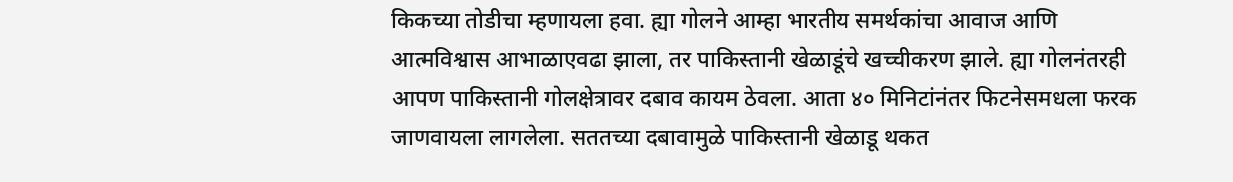किकच्या तोडीचा म्हणायला हवा. ह्या गोलने आम्हा भारतीय समर्थकांचा आवाज आणि आत्मविश्वास आभाळाएवढा झाला, तर पाकिस्तानी खेळाडूंचे खच्चीकरण झाले. ह्या गोलनंतरही आपण पाकिस्तानी गोलक्षेत्रावर दबाव कायम ठेवला. आता ४० मिनिटांनंतर फिटनेसमधला फरक जाणवायला लागलेला. सततच्या दबावामुळे पाकिस्तानी खेळाडू थकत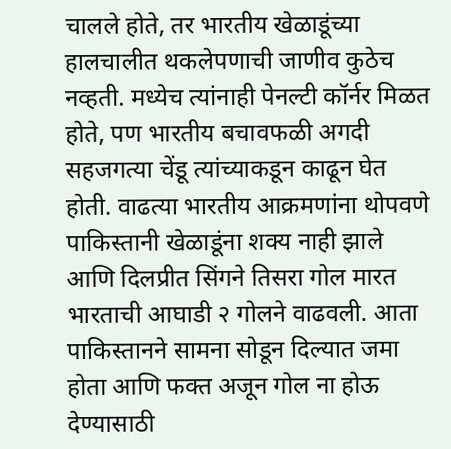चालले होते, तर भारतीय खेळाडूंच्या हालचालीत थकलेपणाची जाणीव कुठेच नव्हती. मध्येच त्यांनाही पेनल्टी कॉर्नर मिळत होते, पण भारतीय बचावफळी अगदी सहजगत्या चेंडू त्यांच्याकडून काढून घेत होती. वाढत्या भारतीय आक्रमणांना थोपवणे पाकिस्तानी खेळाडूंना शक्य नाही झाले आणि दिलप्रीत सिंगने तिसरा गोल मारत भारताची आघाडी २ गोलने वाढवली. आता पाकिस्तानने सामना सोडून दिल्यात जमा होता आणि फक्त अजून गोल ना होऊ देण्यासाठी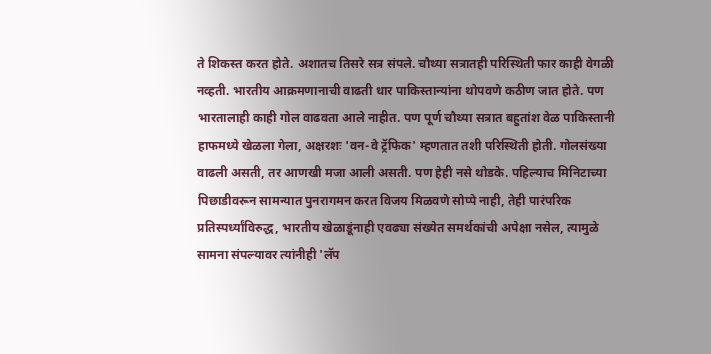ते शिकस्त करत होते. अशातच तिसरे सत्र संपले. चौथ्या सत्रातही परिस्थिती फार काही वेगळी नव्हती. भारतीय आक्रमणानाची वाढती धार पाकिस्तान्यांना थोपवणे कठीण जात होते. पण भारतालाही काही गोल वाढवता आले नाहीत. पण पूर्ण चौथ्या सत्रात बहुतांश वेळ पाकिस्तानी हाफमध्ये खेळला गेला, अक्षरशः 'वन-वे ट्रॅफिक' म्हणतात तशी परिस्थिती होती. गोलसंख्या वाढली असती, तर आणखी मजा आली असती. पण हेही नसे थोडके. पहिल्याच मिनिटाच्या पिछाडीवरून सामन्यात पुनरागमन करत विजय मिळवणे सोप्पे नाही, तेही पारंपरिक प्रतिस्पर्ध्यांविरुद्ध, भारतीय खेळाडूंनाही एवढ्या संख्येत समर्थकांची अपेक्षा नसेल, त्यामुळे सामना संपल्यावर त्यांनीही 'लॅप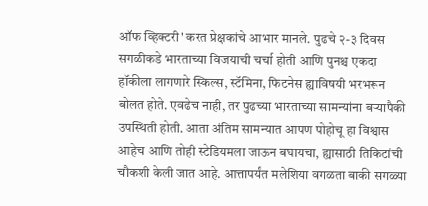ऑफ व्हिक्टरी' करत प्रेक्षकांचे आभार मानले. पुढचे २-३ दिवस सगळीकडे भारताच्या विजयाची चर्चा होती आणि पुनश्च एकदा हॉकीला लागणारे स्किल्स, स्टॅमिना, फिटनेस ह्याविषयी भरभरून बोलत होते. एवढेच नाही, तर पुढच्या भारताच्या सामन्यांना बर्‍यापैकी उपस्थिती होती. आता अंतिम सामन्यात आपण पोहोचू हा विश्वास आहेच आणि तोही स्टेडियमला जाऊन बघायचा, ह्यासाठी तिकिटांची चौकशी केली जात आहे. आत्तापर्यंत मलेशिया वगळता बाकी सगळ्या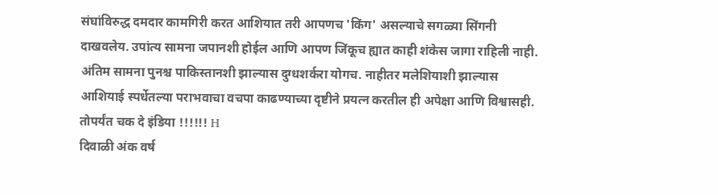संघांविरुद्ध दमदार कामगिरी करत आशियात तरी आपणच 'किंग' असल्याचे सगळ्या सिंगनी दाखवलेय. उपांत्य सामना जपानशी होईल आणि आपण जिंकूच ह्यात काही शंकेस जागा राहिली नाही. अंतिम सामना पुनश्च पाकिस्तानशी झाल्यास दुग्धशर्करा योगच. नाहीतर मलेशियाशी झाल्यास आशियाई स्पर्धेतल्या पराभवाचा वचपा काढण्याच्या दृष्टीने प्रयत्न करतील ही अपेक्षा आणि विश्वासही. तोपर्यंत चक दे इंडिया !!!!!! H
दिवाळी अंक वर्ष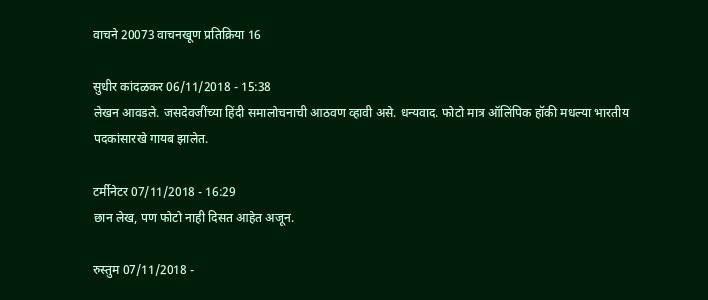वाचने 20073 वाचनखूण प्रतिक्रिया 16

सुधीर कांदळकर 06/11/2018 - 15:38
लेखन आवडले. जसदेवजींच्या हिंदी समालोचनाची आठवण व्हावी असे. धन्यवाद. फोटो मात्र ऑलिंपिक हॉकी मधल्या भारतीय पदकांसारखे गायब झालेत.

टर्मीनेटर 07/11/2018 - 16:29
छान लेख, पण फोटो नाही दिसत आहेत अजून.

रुस्तुम 07/11/2018 -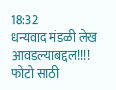18:32
धन्यवाद मंडळी लेख आवडल्याबद्दल!!!! फोटो साठी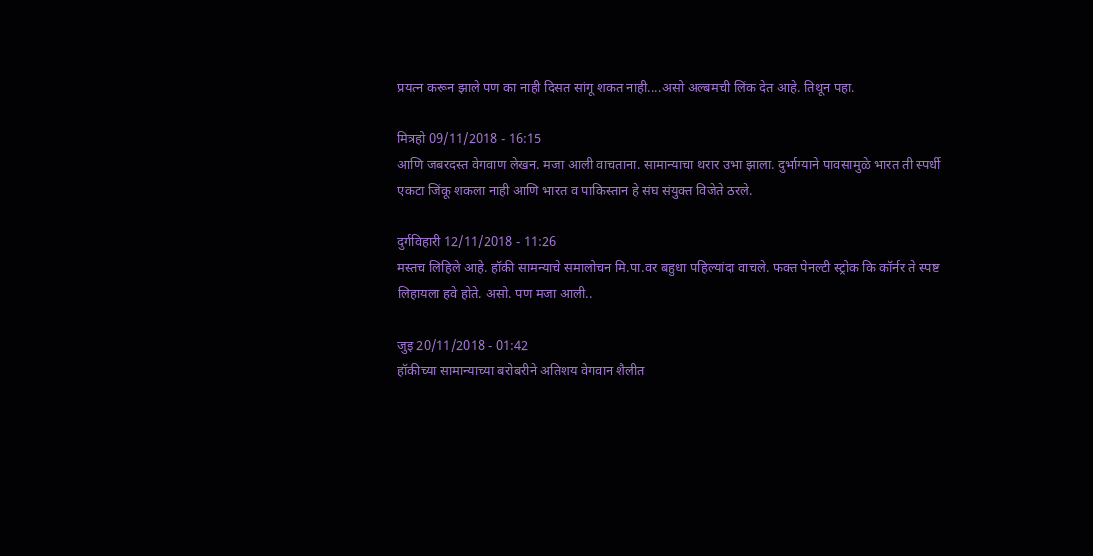प्रयत्न करून झाले पण का नाही दिसत सांगू शकत नाही....असो अल्बमची लिंक देत आहे. तिथून पहा.

मित्रहो 09/11/2018 - 16:15
आणि जबरदस्त वेगवाण लेखन. मजा आली वाचताना. सामान्याचा थरार उभा झाला. दुर्भाग्याने पावसामुळे भारत ती स्पर्धी एकटा जिंकू शकला नाही आणि भारत व पाकिस्तान हे संघ संयुक्त विजेते ठरले.

दुर्गविहारी 12/11/2018 - 11:26
मस्तच लिहिले आहे. हॉकी सामन्याचे समालोचन मि.पा.वर बहुधा पहिल्यांदा वाचले. फक्त पेनल्टी स्ट्रोक कि कॉर्नर ते स्पष्ट लिहायला हवे होते. असो. पण मजा आली..

जुइ 20/11/2018 - 01:42
हॉकीच्या सामान्याच्या बरोबरीने अतिशय वेगवान शैलीत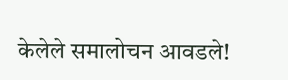केलेले समालोचन आवडले!